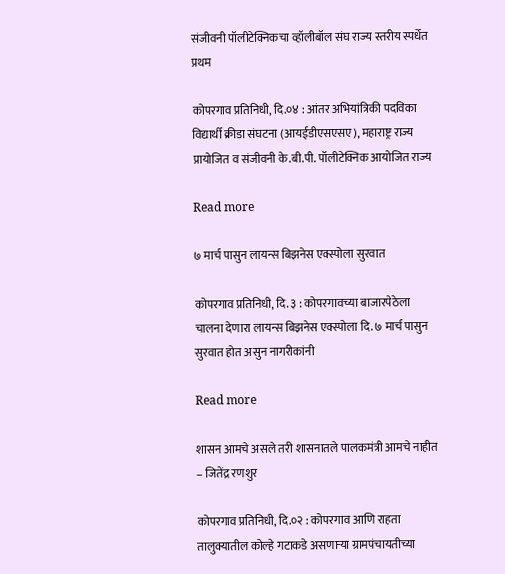संजीवनी पॉलीटेक्निकचा व्हॉलीबॉल संघ राज्य स्तरीय स्पर्धेत प्रथम

कोपरगाव प्रतिनिधी, दि.०४ : आंतर अभियांत्रिकी पदविका विद्यार्थी क्रीडा संघटना (आयईडीएसएसए), महाराष्ट्र राज्य प्रायोजित व संजीवनी के.बी.पी. पॉलीटेक्निक आयोजित राज्य

Read more

७ मार्च पासुन लायन्स बिझनेस एक्स्पोला सुरवात

कोपरगाव प्रतिनिधी, दि. ३ : कोपरगावच्या बाजारपेठेला चालना देणारा लायन्स बिझनेस एक्स्पोला दि. ७ मार्च पासुन सुरवात होत असुन नागरीकांनी

Read more

शासन आमचे असले तरी शासनातले पालकमंत्री आमचे नाहीत – जितेंद्र रणशुर

कोपरगाव प्रतिनिधी, दि.०२ : कोपरगाव आणि राहता तालुक्यातील कोल्हे गटाकडे असणाऱ्या ग्रामपंचायतीच्या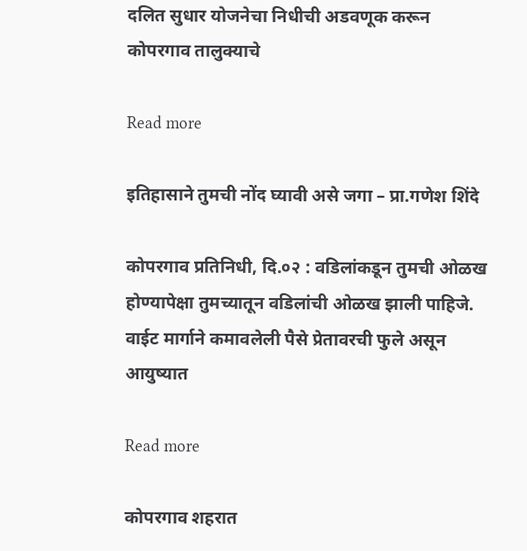दलित सुधार योजनेचा निधीची अडवणूक करून कोपरगाव तालुक्याचे

Read more

इतिहासाने तुमची नोंद घ्यावी असे जगा – प्रा.गणेश शिंदे

कोपरगाव प्रतिनिधी, दि.०२ : वडिलांकडून तुमची ओळख होण्यापेक्षा तुमच्यातून वडिलांची ओळख झाली पाहिजे. वाईट मार्गाने कमावलेली पैसे प्रेतावरची फुले असून आयुष्यात

Read more

कोपरगाव शहरात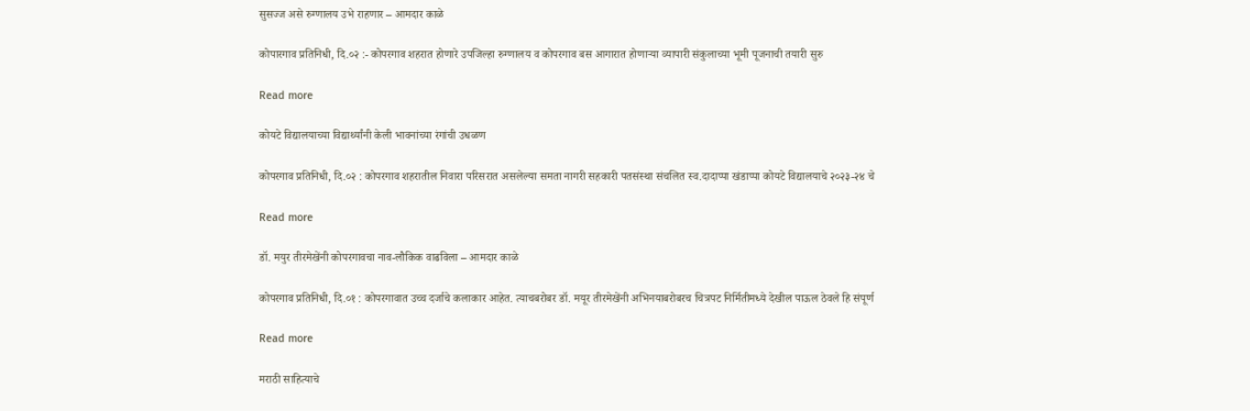सुसज्ज असे रुग्णालय उभे राहणार – आमदार काळे

कोपारगाव प्रतिनिधी, दि.०२ :- कोपरगाव शहरात होणारे उपजिल्हा रुग्णालय व कोपरगाव बस आगारात होणाऱ्या व्यापारी संकुलाच्या भूमी पूजनाची तयारी सुरु

Read more

कोयटे विद्यालयाच्या विद्यार्थ्यांनी केली भावनांच्या रंगांची उधळण

कोपरगाव प्रतिनिधी, दि.०२ : कोपरगाव शहरातील निवारा परिसरात असलेल्या समता नागरी सहकारी पतसंस्था संचलित स्व.दादाप्पा खंडाप्पा कोयटे विद्यालयाचे २०२३-२४ चे

Read more

डॉ. मयुर तीरमेखेंनी कोपरगावचा नाव-लौकिक वाढविला – आमदार काळे

कोपरगाव प्रतिनिधी, दि.०१ : कोपरगावात उच्च दर्जाचे कलाकार आहेत. त्याचबरोबर डॉ. मयूर तीरमेखेंनी अभिनयाबरोबरच चित्रपट निर्मितीमध्ये देखील पाऊल ठेवले हि संपूर्ण

Read more

मराठी साहित्याचे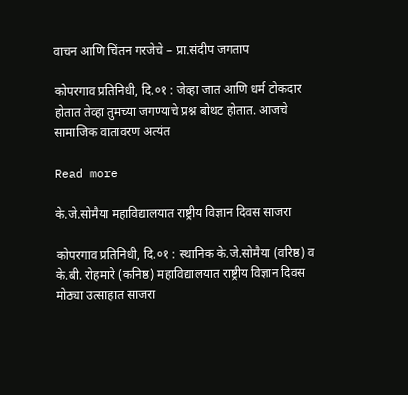वाचन आणि चिंतन गरजेचे – प्रा.संदीप जगताप

कोपरगाव प्रतिनिधी, दि.०१ : जेव्हा जात आणि धर्म टोकदार होतात तेव्हा तुमच्या जगण्याचे प्रश्न बोथट होतात. आजचे सामाजिक वातावरण अत्यंत

Read more

के.जे.सोमैया महाविद्यालयात राष्ट्रीय विज्ञान दिवस साजरा

कोपरगाव प्रतिनिधी, दि.०१ : स्थानिक के.जे.सोमैया (वरिष्ठ) व के.बी. रोहमारे (कनिष्ठ) महाविद्यालयात राष्ट्रीय विज्ञान दिवस मोठ्या उत्साहात साजरा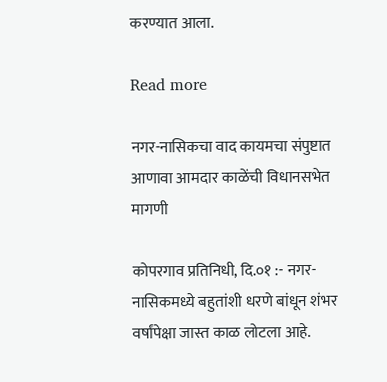करण्यात आला.

Read more

नगर-नासिकचा वाद कायमचा संपुष्टात आणावा आमदार काळेंची विधानसभेत मागणी

कोपरगाव प्रतिनिधी, दि.०१ :- नगर-नासिकमध्ये बहुतांशी धरणे बांधून शंभर वर्षांपेक्षा जास्त काळ लोटला आहे.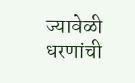ज्यावेळी धरणांची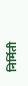निर्मिती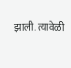झाली. त्यावेळी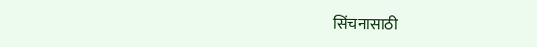सिंचनासाठी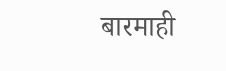बारमाही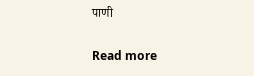पाणी

Read more